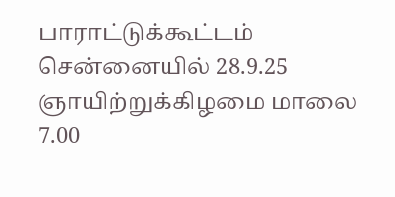பாராட்டுக்கூட்டம்
சென்னையில் 28.9.25 ஞாயிற்றுக்கிழமை மாலை 7.00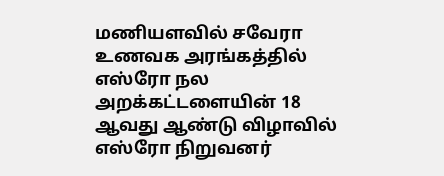மணியளவில் சவேரா உணவக அரங்கத்தில் எஸ்ரோ நல அறக்கட்டளையின் 18 ஆவது ஆண்டு விழாவில் எஸ்ரோ நிறுவனர்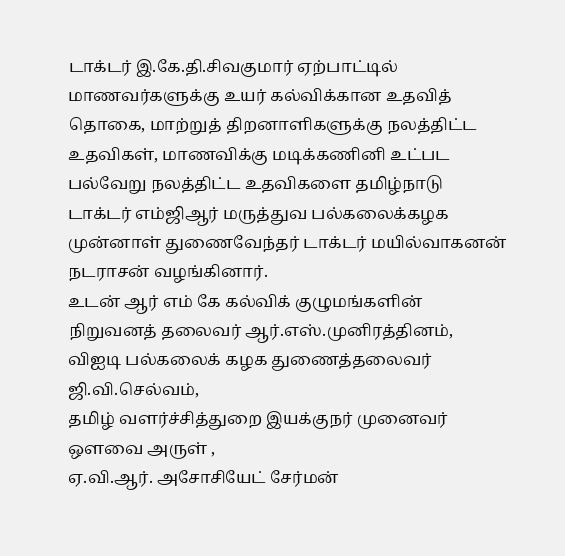டாக்டர் இ.கே.தி.சிவகுமார் ஏற்பாட்டில் மாணவர்களுக்கு உயர் கல்விக்கான உதவித் தொகை, மாற்றுத் திறனாளிகளுக்கு நலத்திட்ட உதவிகள், மாணவிக்கு மடிக்கணினி உட்பட பல்வேறு நலத்திட்ட உதவிகளை தமிழ்நாடு டாக்டர் எம்ஜிஆர் மருத்துவ பல்கலைக்கழக முன்னாள் துணைவேந்தர் டாக்டர் மயில்வாகனன் நடராசன் வழங்கினார்.
உடன் ஆர் எம் கே கல்விக் குழுமங்களின் நிறுவனத் தலைவர் ஆர்.எஸ்.முனிரத்தினம்,
விஐடி பல்கலைக் கழக துணைத்தலைவர் ஜி.வி.செல்வம்,
தமிழ் வளர்ச்சித்துறை இயக்குநர் முனைவர் ஒளவை அருள் ,
ஏ.வி.ஆர். அசோசியேட் சேர்மன்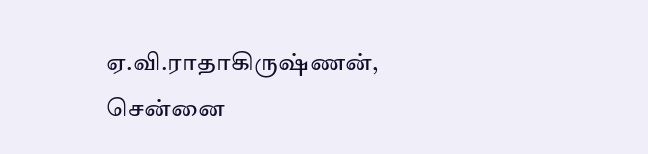ஏ.வி.ராதாகிருஷ்ணன்,
சென்னை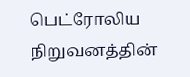பெட்ரோலிய நிறுவனத்தின்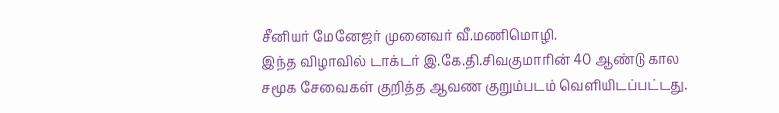சீனியர் மேனேஜர் முனைவர் வீ.மணிமொழி.
இந்த விழாவில் டாக்டர் இ.கே.தி.சிவகுமாரின் 40 ஆண்டு கால சமூக சேவைகள் குறித்த ஆவண குறும்படம் வெளியிடப்பட்டது.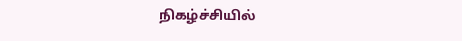நிகழ்ச்சியில்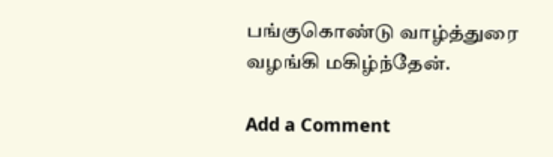பங்குகொண்டு வாழ்த்துரை வழங்கி மகிழ்ந்தேன்.

Add a Comment